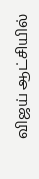விஜய் ஆட்சியில்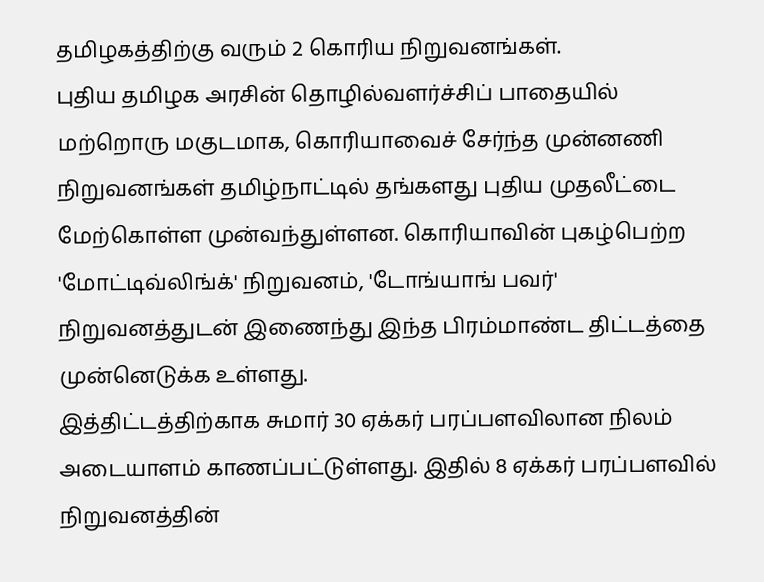தமிழகத்திற்கு வரும் 2 கொரிய நிறுவனங்கள்.
புதிய தமிழக அரசின் தொழில்வளர்ச்சிப் பாதையில் மற்றொரு மகுடமாக, கொரியாவைச் சேர்ந்த முன்னணி நிறுவனங்கள் தமிழ்நாட்டில் தங்களது புதிய முதலீட்டை மேற்கொள்ள முன்வந்துள்ளன. கொரியாவின் புகழ்பெற்ற 'மோட்டிவ்லிங்க்' நிறுவனம், 'டோங்யாங் பவர்' நிறுவனத்துடன் இணைந்து இந்த பிரம்மாண்ட திட்டத்தை முன்னெடுக்க உள்ளது.
இத்திட்டத்திற்காக சுமார் 30 ஏக்கர் பரப்பளவிலான நிலம் அடையாளம் காணப்பட்டுள்ளது. இதில் 8 ஏக்கர் பரப்பளவில் நிறுவனத்தின்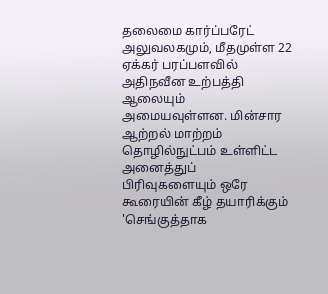தலைமை கார்ப்பரேட் அலுவலகமும், மீதமுள்ள 22 ஏக்கர் பரப்பளவில் அதிநவீன உற்பத்தி ஆலையும் அமையவுள்ளன. மின்சார ஆற்றல் மாற்றம் தொழில்நுட்பம் உள்ளிட்ட அனைத்துப் பிரிவுகளையும் ஒரே கூரையின் கீழ் தயாரிக்கும் 'செங்குத்தாக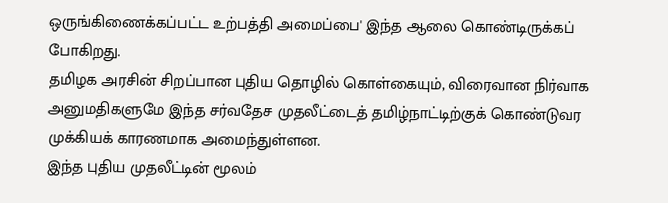ஒருங்கிணைக்கப்பட்ட உற்பத்தி அமைப்பை' இந்த ஆலை கொண்டிருக்கப் போகிறது.
தமிழக அரசின் சிறப்பான புதிய தொழில் கொள்கையும், விரைவான நிர்வாக அனுமதிகளுமே இந்த சர்வதேச முதலீட்டைத் தமிழ்நாட்டிற்குக் கொண்டுவர முக்கியக் காரணமாக அமைந்துள்ளன.
இந்த புதிய முதலீட்டின் மூலம்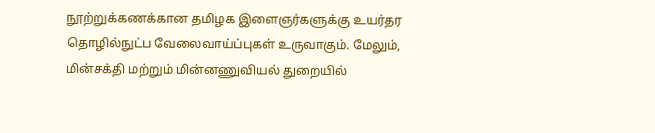நூற்றுக்கணக்கான தமிழக இளைஞர்களுக்கு உயர்தர தொழில்நுட்ப வேலைவாய்ப்புகள் உருவாகும். மேலும், மின்சக்தி மற்றும் மின்னணுவியல் துறையில்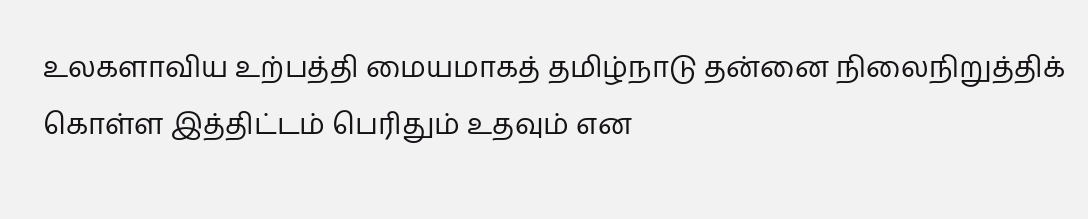உலகளாவிய உற்பத்தி மையமாகத் தமிழ்நாடு தன்னை நிலைநிறுத்திக் கொள்ள இத்திட்டம் பெரிதும் உதவும் என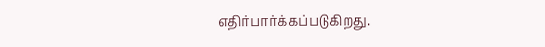எதிர்பார்க்கப்படுகிறது.